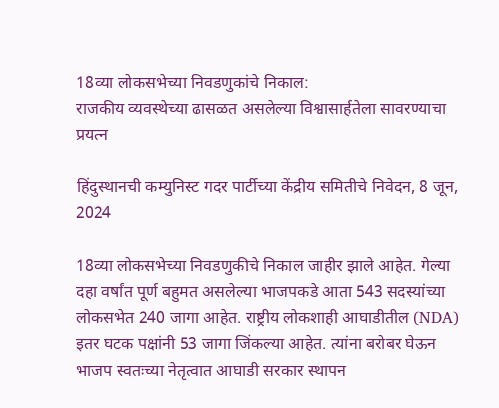18व्या लोकसभेच्या निवडणुकांचे निकाल:
राजकीय व्यवस्थेच्या ढासळत असलेल्या विश्वासार्हतेला सावरण्याचा प्रयत्न

हिंदुस्थानची कम्युनिस्ट गदर पार्टीच्या केंद्रीय समितीचे निवेदन, 8 जून, 2024

18व्या लोकसभेच्या निवडणुकीचे निकाल जाहीर झाले आहेत. गेल्या दहा वर्षांत पूर्ण बहुमत असलेल्या भाजपकडे आता 543 सदस्यांच्या लोकसभेत 240 जागा आहेत. राष्ट्रीय लोकशाही आघाडीतील (NDA) इतर घटक पक्षांनी 53 जागा जिंकल्या आहेत. त्यांना बरोबर घेऊन भाजप स्वतःच्या नेतृत्वात आघाडी सरकार स्थापन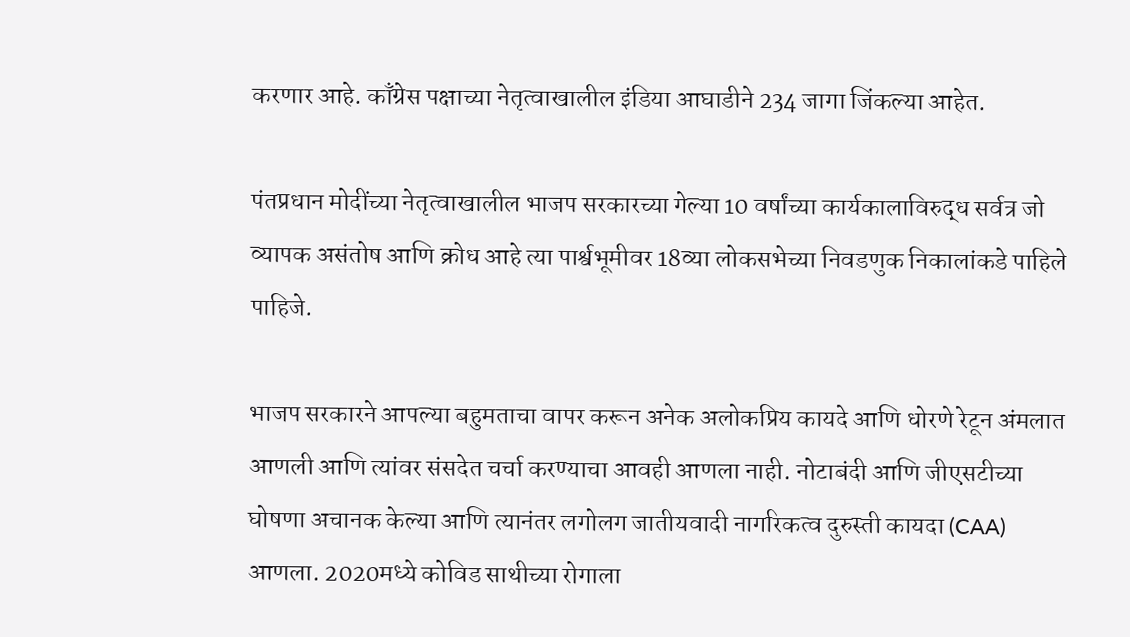करणार आहे. काँग्रेस पक्षाच्या नेतृत्वाखालील इंडिया आघाडीने 234 जागा जिंकल्या आहेत.

पंतप्रधान मोदींच्या नेतृत्वाखालील भाजप सरकारच्या गेल्या 10 वर्षांच्या कार्यकालाविरुद्ध सर्वत्र जो व्यापक असंतोष आणि क्रोध आहे त्या पार्श्वभूमीवर 18व्या लोकसभेच्या निवडणुक निकालांकडे पाहिले पाहिजे.

भाजप सरकारने आपल्या बहुमताचा वापर करून अनेक अलोकप्रिय कायदे आणि धोरणे रेटून अंमलात आणली आणि त्यांवर संसदेत चर्चा करण्याचा आवही आणला नाही. नोटाबंदी आणि जीएसटीच्या घोषणा अचानक केल्या आणि त्यानंतर लगोलग जातीयवादी नागरिकत्व दुरुस्ती कायदा (CAA) आणला. 2020मध्ये कोविड साथीच्या रोगाला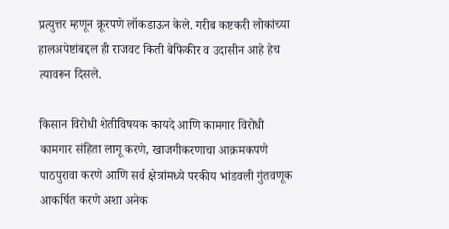प्रत्युत्तर म्हणून क्रूरपणे लॉकडाऊन केले. गरीब कष्टकरी लोकांच्या हालअपेष्टांबद्दल ही राजवट किती बेफिकीर व उदासीन आहे हेच त्यावरून दिसले.

किसान विरोधी शेतीविषयक कायदे आणि कामगार विरोधी कामगार संहिता लागू करणे, खाजगीकरणाचा आक्रमकपणे पाठपुरावा करणे आणि सर्व क्षेत्रांमध्ये परकीय भांडवली गुंतवणूक आकर्षित करणे अशा अनेक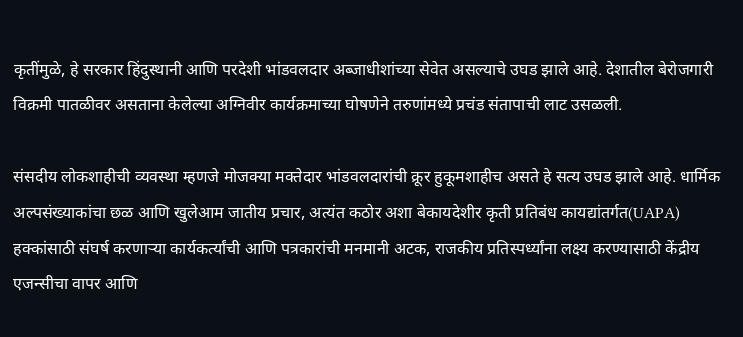कृतींमुळे, हे सरकार हिंदुस्थानी आणि परदेशी भांडवलदार अब्जाधीशांच्या सेवेत असल्याचे उघड झाले आहे. देशातील बेरोजगारी विक्रमी पातळीवर असताना केलेल्या अग्निवीर कार्यक्रमाच्या घोषणेने तरुणांमध्ये प्रचंड संतापाची लाट उसळली.

संसदीय लोकशाहीची व्यवस्था म्हणजे मोजक्या मक्तेदार भांडवलदारांची क्रूर हुकूमशाहीच असते हे सत्य उघड झाले आहे. धार्मिक अल्पसंख्याकांचा छळ आणि खुलेआम जातीय प्रचार, अत्यंत कठोर अशा बेकायदेशीर कृती प्रतिबंध कायद्यांतर्गत(UAPA) हक्कांसाठी संघर्ष करणाऱ्या कार्यकर्त्यांची आणि पत्रकारांची मनमानी अटक, राजकीय प्रतिस्पर्ध्यांना लक्ष्य करण्यासाठी केंद्रीय एजन्सीचा वापर आणि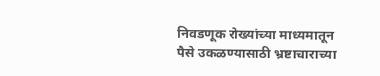निवडणूक रोख्यांच्या माध्यमातून पैसे उकळण्यासाठी भ्रष्टाचाराच्या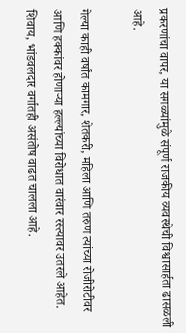प्रकरणांचा वापर, या सगळ्यांमुळे संपूर्ण राजकीय व्यवस्थेची विश्वासार्हता ढासळली आहे.

गेल्या काही वर्षांत कामगार, शेतकरी, महिला आणि तरुण त्यांच्या रोजीरोटीवर आणि हक्कांवर होणाऱ्या हल्ल्यांच्या विरोधात वारंवार रस्त्यावर उतरले आहेत. शिवाय, भांडवलदार वर्गातही असंतोष वाढत चालला आहे.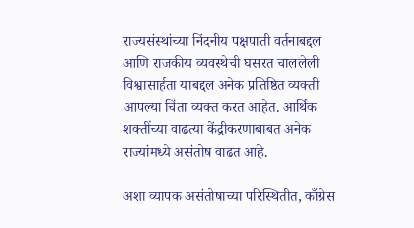राज्यसंस्थांच्या निंदनीय पक्षपाती वर्तनाबद्दल आणि राजकीय व्यवस्थेची घसरत चाललेली विश्वासार्हता याबद्दल अनेक प्रतिष्ठित व्यक्ती आपल्या चिंता व्यक्त करत आहेत. आर्थिक शक्तींच्या वाढत्या केंद्रीकरणाबाबत अनेक राज्यांमध्ये असंतोष वाढत आहे.

अशा व्यापक असंतोषाच्या परिस्थितीत, काँग्रेस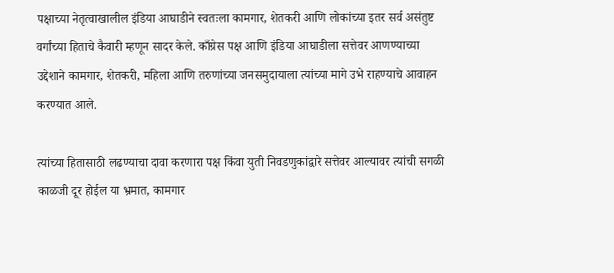पक्षाच्या नेतृत्वाखालील इंडिया आघाडीने स्वतःला कामगार, शेतकरी आणि लोकांच्या इतर सर्व असंतुष्ट वर्गांच्या हिताचे कैवारी म्हणून सादर केले. काँग्रेस पक्ष आणि इंडिया आघाडीला सत्तेवर आणण्याच्या उद्देशाने कामगार, शेतकरी, महिला आणि तरुणांच्या जनसमुदायाला त्यांच्या मागे उभे राहण्याचे आवाहन करण्यात आले.

त्यांच्या हितासाठी लढण्याचा दावा करणारा पक्ष किंवा युती निवडणुकांद्वारे सत्तेवर आल्यावर त्यांची सगळी काळजी दूर होईल या भ्रमात, कामगार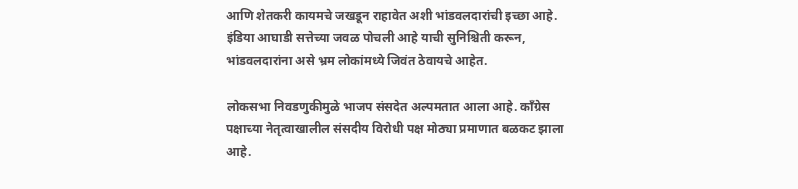आणि शेतकरी कायमचे जखडून राहावेत अशी भांडवलदारांची इच्छा आहे. इंडिया आघाडी सत्तेच्या जवळ पोचली आहे याची सुनिश्चिती करून, भांडवलदारांना असे भ्रम लोकांमध्ये जिवंत ठेवायचे आहेत.

लोकसभा निवडणुकीमुळे भाजप संसदेत अल्पमतात आला आहे. काँग्रेस पक्षाच्या नेतृत्वाखालील संसदीय विरोधी पक्ष मोठ्या प्रमाणात बळकट झाला आहे.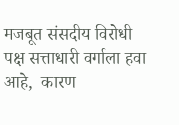मजबूत संसदीय विरोधी पक्ष सत्ताधारी वर्गाला हवा आहे,  कारण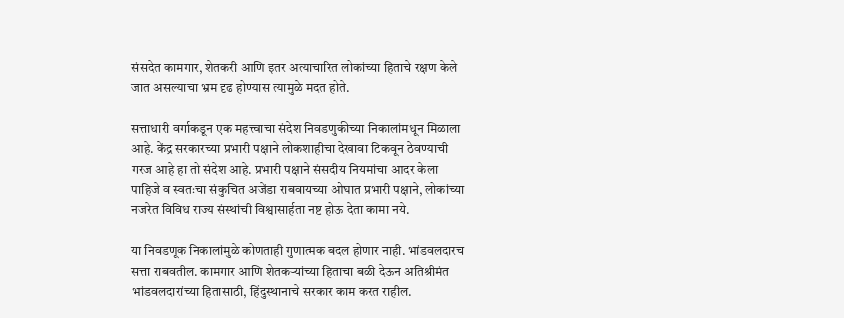संसदेत कामगार, शेतकरी आणि इतर अत्याचारित लोकांच्या हिताचे रक्षण केले जात असल्याचा भ्रम दृढ होण्यास त्यामुळे मदत होते.

सत्ताधारी वर्गाकडून एक महत्त्वाचा संदेश निवडणुकीच्या निकालांमधून मिळाला आहे. केंद्र सरकारच्या प्रभारी पक्षाने लोकशाहीचा देखावा टिकवून ठेवण्याची गरज आहे हा तो संदेश आहे. प्रभारी पक्षाने संसदीय नियमांचा आदर केला पाहिजे व स्वतःचा संकुचित अजेंडा राबवायच्या ओघात प्रभारी पक्षाने, लोकांच्या नजरेत विविध राज्य संस्थांची विश्वासार्हता नष्ट होऊ देता कामा नये.

या निवडणूक निकालांमुळे कोणताही गुणात्मक बदल होणार नाही. भांडवलदारच सत्ता राबवतील. कामगार आणि शेतकऱ्यांच्या हिताचा बळी देऊन अतिश्रीमंत भांडवलदारांच्या हितासाठी, हिंदुस्थानाचे सरकार काम करत राहील.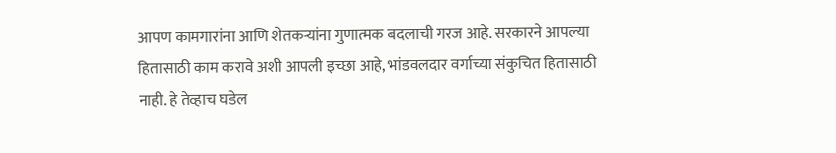आपण कामगारांना आणि शेतकऱ्यांना गुणात्मक बदलाची गरज आहे. सरकारने आपल्या हितासाठी काम करावे अशी आपली इच्छा आहे, भांडवलदार वर्गाच्या संकुचित हितासाठी नाही. हे तेव्हाच घडेल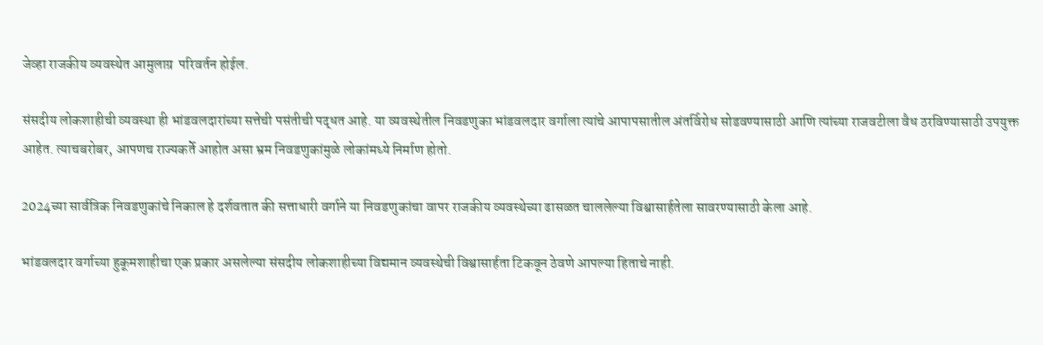जेव्हा राजकीय व्यवस्थेत आमुलाग्र  परिवर्तन होईल.

संसदीय लोकशाहीची व्यवस्था ही भांडवलदारांच्या सत्तेची पसंतीची पद्धत आहे. या व्यवस्थेतील निवडणुका भांडवलदार वर्गाला त्यांचे आपापसातील अंतर्विरोध सोडवण्यासाठी आणि त्यांच्या राजवटीला वैध ठरविण्यासाठी उपयुक्त आहेत. त्याचबरोबर, आपणच राज्यकर्ते आहोत असा भ्रम निवडणुकांमुळे लोकांमध्ये निर्माण होतो.

2024च्या सार्वत्रिक निवडणुकांचे निकाल हे दर्शवतात की सत्ताधारी वर्गाने या निवडणुकांचा वापर राजकीय व्यवस्थेच्या ढासळत चाललेल्या विश्वासार्हतेला सावरण्यासाठी केला आहे.

भांडवलदार वर्गाच्या हुकूमशाहीचा एक प्रकार असलेल्या संसदीय लोकशाहीच्या विद्यमान व्यवस्थेची विश्वासार्हता टिकवून ठेवणे आपल्या हिताचे नाही.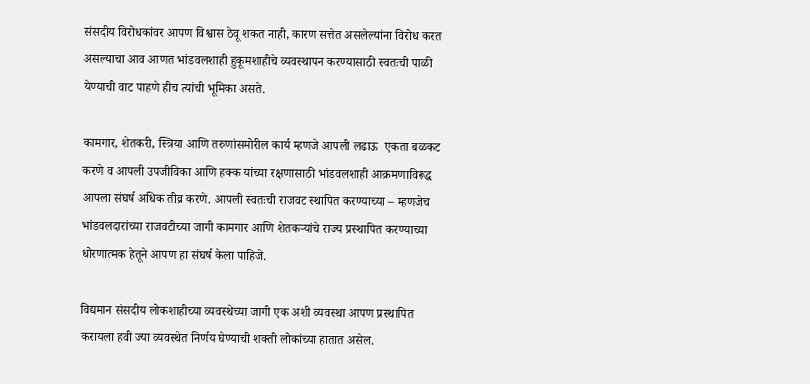संसदीय विरोधकांवर आपण विश्वास ठेवू शकत नाही, कारण सत्तेत असलेल्यांना विरोध करत असल्याचा आव आणत भांडवलशाही हुकूमशाहीचे व्यवस्थापन करण्यासाठी स्वतःची पाळी येण्याची वाट पाहणे हीच त्यांची भूमिका असते.

कामगार, शेतकरी, स्त्रिया आणि तरुणांसमोरील कार्य म्हणजे आपली लढाऊ  एकता बळकट करणे व आपली उपजीविका आणि हक्क यांच्या रक्षणासाठी भांडवलशाही आक्रमणाविरूद्ध आपला संघर्ष अधिक तीव्र करणे. आपली स्वतःची राजवट स्थापित करण्याच्या – म्हणजेच भांडवलदारांच्या राजवटीच्या जागी कामगार आणि शेतकऱ्यांचे राज्य प्रस्थापित करण्याच्या धोरणात्मक हेतूने आपण हा संघर्ष केला पाहिजे.

विद्यमान संसदीय लोकशाहीच्या व्यवस्थेच्या जागी एक अशी व्यवस्था आपण प्रस्थापित करायला हवी ज्या व्यवस्थेत निर्णय घेण्याची शक्ती लोकांच्या हातात असेल.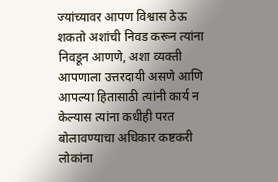ज्यांच्यावर आपण विश्वास ठेऊ शकतो अशांची निवड करून त्यांना निवडून आणणे, अशा व्यक्ती आपणाला उत्तरदायी असणे आणि आपल्या हितासाठी त्यांनी कार्य न केल्यास त्यांना कधीही परत बोलावण्याचा अधिकार कष्टकरी लोकांना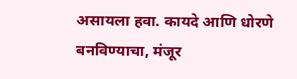असायला हवा. कायदे आणि धोरणे बनविण्याचा, मंजूर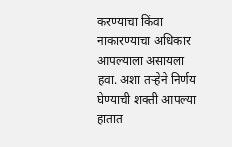करण्याचा किंवा नाकारण्याचा अधिकार आपल्याला असायला हवा. अशा तऱ्हेने निर्णय घेण्याची शक्ती आपल्या हातात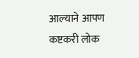आल्याने आपण कष्टकरी लोक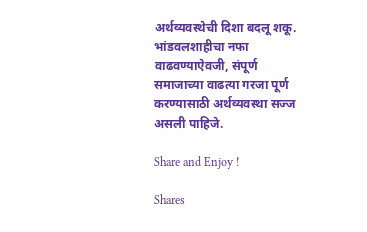अर्थव्यवस्थेची दिशा बदलू शकू. भांडवलशाहीचा नफा वाढवण्याऐवजी, संपूर्ण समाजाच्या वाढत्या गरजा पूर्ण करण्यासाठी अर्थव्यवस्था सज्ज असली पाहिजे.

Share and Enjoy !

Shares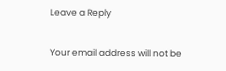Leave a Reply

Your email address will not be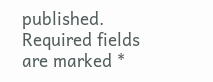published. Required fields are marked *